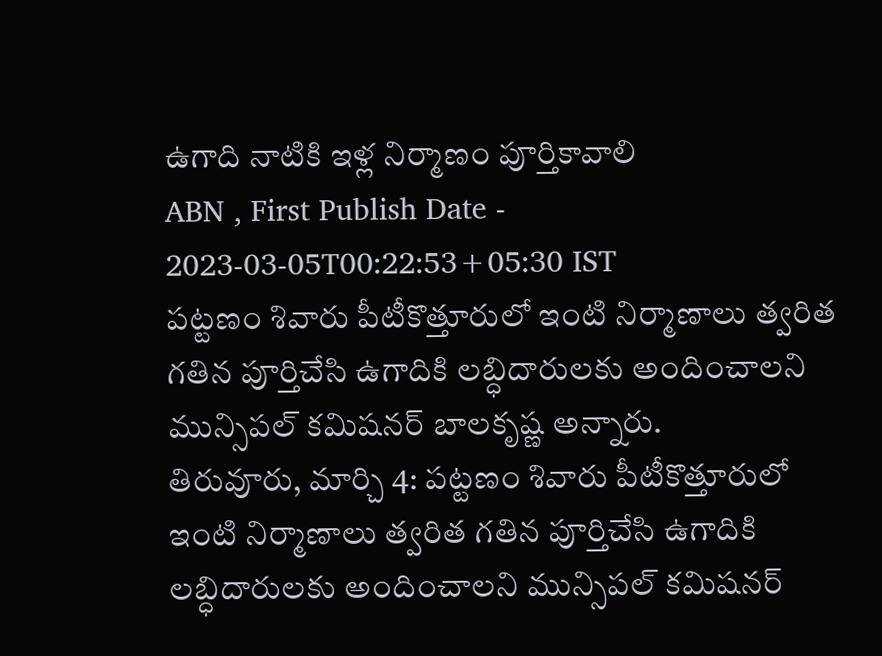ఉగాది నాటికి ఇళ్ల నిర్మాణం పూర్తికావాలి
ABN , First Publish Date - 2023-03-05T00:22:53+05:30 IST
పట్టణం శివారు పీటీకొత్తూరులో ఇంటి నిర్మాణాలు త్వరిత గతిన పూర్తిచేసి ఉగాదికి లబ్ధిదారులకు అందించాలని మున్సిపల్ కమిషనర్ బాలకృష్ణ అన్నారు.
తిరువూరు, మార్చి 4: పట్టణం శివారు పీటీకొత్తూరులో ఇంటి నిర్మాణాలు త్వరిత గతిన పూర్తిచేసి ఉగాదికి లబ్ధిదారులకు అందించాలని మున్సిపల్ కమిషనర్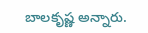బాలకృష్ణ అన్నారు.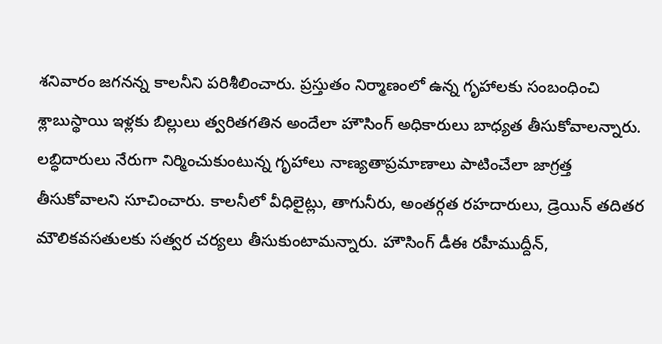శనివారం జగనన్న కాలనీని పరిశీలించారు. ప్రస్తుతం నిర్మాణంలో ఉన్న గృహాలకు సంబంధించి శ్లాబుస్థాయి ఇళ్లకు బిల్లులు త్వరితగతిన అందేలా హౌసింగ్ అధికారులు బాధ్యత తీసుకోవాలన్నారు. లబ్ధిదారులు నేరుగా నిర్మించుకుంటున్న గృహాలు నాణ్యతాప్రమాణాలు పాటించేలా జాగ్రత్త తీసుకోవాలని సూచించారు. కాలనీలో వీధిలైట్లు, తాగునీరు, అంతర్గత రహదారులు, డ్రెయిన్ తదితర మౌలికవసతులకు సత్వర చర్యలు తీసుకుంటామన్నారు. హౌసింగ్ డీఈ రహీముద్దీన్,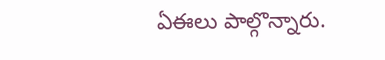ఏఈలు పాల్గొన్నారు.